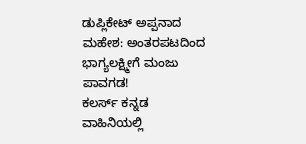ಡುಪ್ಲಿಕೇಟ್ ಅಪ್ಪನಾದ ಮಹೇಶ: ಅಂತರಪಟದಿಂದ ಭಾಗ್ಯಲಕ್ಷ್ಮೀಗೆ ಮಂಜು ಪಾವಗಡ!
ಕಲರ್ಸ್ ಕನ್ನಡ ವಾಹಿನಿಯಲ್ಲಿ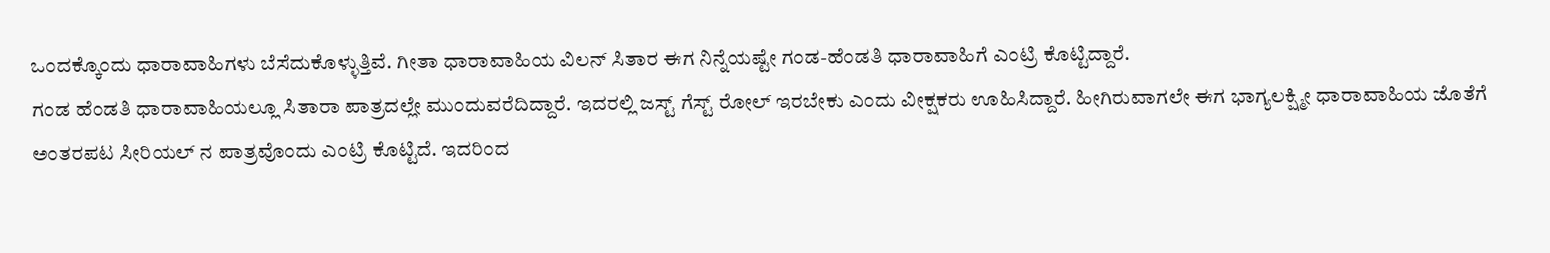ಒಂದಕ್ಕೊಂದು ಧಾರಾವಾಹಿಗಳು ಬೆಸೆದುಕೊಳ್ಳುತ್ತಿವೆ. ಗೀತಾ ಧಾರಾವಾಹಿಯ ವಿಲನ್ ಸಿತಾರ ಈಗ ನಿನ್ನೆಯಷ್ಟೇ ಗಂಡ-ಹೆಂಡತಿ ಧಾರಾವಾಹಿಗೆ ಎಂಟ್ರಿ ಕೊಟ್ಟಿದ್ದಾರೆ.
ಗಂಡ ಹೆಂಡತಿ ಧಾರಾವಾಹಿಯಲ್ಲೂ ಸಿತಾರಾ ಪಾತ್ರದಲ್ಲೇ ಮುಂದುವರೆದಿದ್ದಾರೆ. ಇದರಲ್ಲಿ ಜಸ್ಟ್ ಗೆಸ್ಟ್ ರೋಲ್ ಇರಬೇಕು ಎಂದು ವೀಕ್ಷಕರು ಊಹಿಸಿದ್ದಾರೆ. ಹೀಗಿರುವಾಗಲೇ ಈಗ ಭಾಗ್ಯಲಕ್ಷ್ಮೀ ಧಾರಾವಾಹಿಯ ಜೊತೆಗೆ ಅಂತರಪಟ ಸೀರಿಯಲ್ ನ ಪಾತ್ರವೊಂದು ಎಂಟ್ರಿ ಕೊಟ್ಟಿದೆ. ಇದರಿಂದ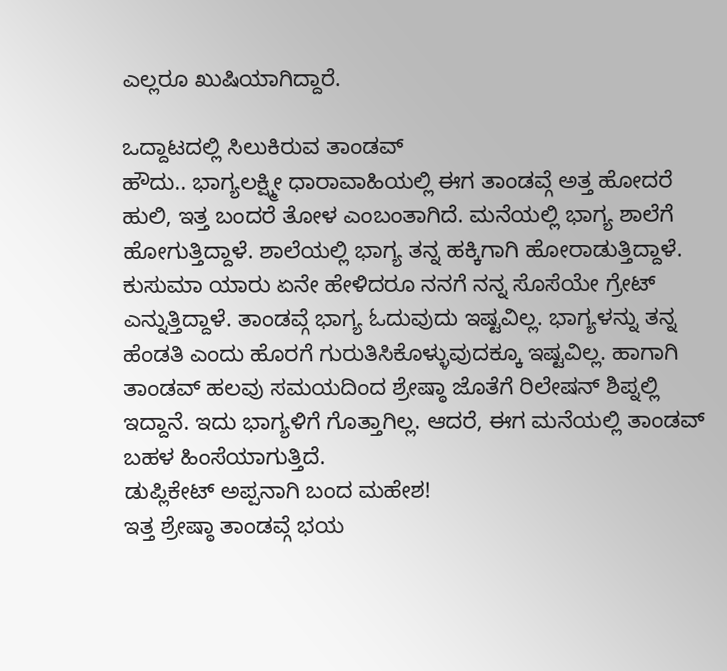ಎಲ್ಲರೂ ಖುಷಿಯಾಗಿದ್ದಾರೆ.

ಒದ್ದಾಟದಲ್ಲಿ ಸಿಲುಕಿರುವ ತಾಂಡವ್
ಹೌದು.. ಭಾಗ್ಯಲಕ್ಷ್ಮೀ ಧಾರಾವಾಹಿಯಲ್ಲಿ ಈಗ ತಾಂಡವ್ಗೆ ಅತ್ತ ಹೋದರೆ ಹುಲಿ, ಇತ್ತ ಬಂದರೆ ತೋಳ ಎಂಬಂತಾಗಿದೆ. ಮನೆಯಲ್ಲಿ ಭಾಗ್ಯ ಶಾಲೆಗೆ ಹೋಗುತ್ತಿದ್ದಾಳೆ. ಶಾಲೆಯಲ್ಲಿ ಭಾಗ್ಯ ತನ್ನ ಹಕ್ಕಿಗಾಗಿ ಹೋರಾಡುತ್ತಿದ್ದಾಳೆ. ಕುಸುಮಾ ಯಾರು ಏನೇ ಹೇಳಿದರೂ ನನಗೆ ನನ್ನ ಸೊಸೆಯೇ ಗ್ರೇಟ್ ಎನ್ನುತ್ತಿದ್ದಾಳೆ. ತಾಂಡವ್ಗೆ ಭಾಗ್ಯ ಓದುವುದು ಇಷ್ಟವಿಲ್ಲ. ಭಾಗ್ಯಳನ್ನು ತನ್ನ ಹೆಂಡತಿ ಎಂದು ಹೊರಗೆ ಗುರುತಿಸಿಕೊಳ್ಳುವುದಕ್ಕೂ ಇಷ್ಟವಿಲ್ಲ. ಹಾಗಾಗಿ ತಾಂಡವ್ ಹಲವು ಸಮಯದಿಂದ ಶ್ರೇಷ್ಠಾ ಜೊತೆಗೆ ರಿಲೇಷನ್ ಶಿಪ್ನಲ್ಲಿ ಇದ್ದಾನೆ. ಇದು ಭಾಗ್ಯಳಿಗೆ ಗೊತ್ತಾಗಿಲ್ಲ. ಆದರೆ, ಈಗ ಮನೆಯಲ್ಲಿ ತಾಂಡವ್ ಬಹಳ ಹಿಂಸೆಯಾಗುತ್ತಿದೆ.
ಡುಪ್ಲಿಕೇಟ್ ಅಪ್ಪನಾಗಿ ಬಂದ ಮಹೇಶ!
ಇತ್ತ ಶ್ರೇಷ್ಠಾ ತಾಂಡವ್ಗೆ ಭಯ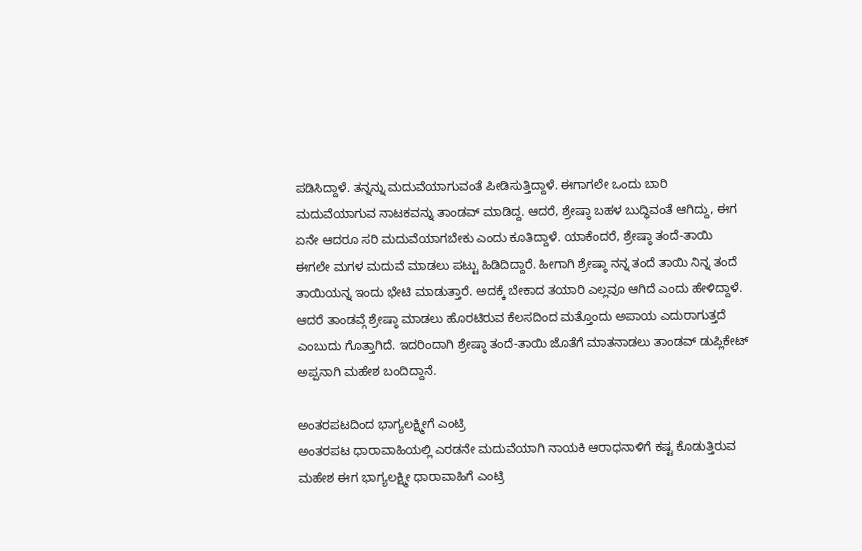ಪಡಿಸಿದ್ದಾಳೆ. ತನ್ನನ್ನು ಮದುವೆಯಾಗುವಂತೆ ಪೀಡಿಸುತ್ತಿದ್ದಾಳೆ. ಈಗಾಗಲೇ ಒಂದು ಬಾರಿ ಮದುವೆಯಾಗುವ ನಾಟಕವನ್ನು ತಾಂಡವ್ ಮಾಡಿದ್ದ. ಆದರೆ, ಶ್ರೇಷ್ಠಾ ಬಹಳ ಬುದ್ಧಿವಂತೆ ಆಗಿದ್ದು, ಈಗ ಏನೇ ಆದರೂ ಸರಿ ಮದುವೆಯಾಗಬೇಕು ಎಂದು ಕೂತಿದ್ದಾಳೆ. ಯಾಕೆಂದರೆ, ಶ್ರೇಷ್ಠಾ ತಂದೆ-ತಾಯಿ ಈಗಲೇ ಮಗಳ ಮದುವೆ ಮಾಡಲು ಪಟ್ಟು ಹಿಡಿದಿದ್ದಾರೆ. ಹೀಗಾಗಿ ಶ್ರೇಷ್ಠಾ ನನ್ನ ತಂದೆ ತಾಯಿ ನಿನ್ನ ತಂದೆ ತಾಯಿಯನ್ನ ಇಂದು ಭೇಟಿ ಮಾಡುತ್ತಾರೆ. ಅದಕ್ಕೆ ಬೇಕಾದ ತಯಾರಿ ಎಲ್ಲವೂ ಆಗಿದೆ ಎಂದು ಹೇಳಿದ್ದಾಳೆ. ಆದರೆ ತಾಂಡವ್ಗೆ ಶ್ರೇಷ್ಠಾ ಮಾಡಲು ಹೊರಟಿರುವ ಕೆಲಸದಿಂದ ಮತ್ತೊಂದು ಅಪಾಯ ಎದುರಾಗುತ್ತದೆ ಎಂಬುದು ಗೊತ್ತಾಗಿದೆ. ಇದರಿಂದಾಗಿ ಶ್ರೇಷ್ಠಾ ತಂದೆ-ತಾಯಿ ಜೊತೆಗೆ ಮಾತನಾಡಲು ತಾಂಡವ್ ಡುಪ್ಲಿಕೇಟ್ ಅಪ್ಪನಾಗಿ ಮಹೇಶ ಬಂದಿದ್ದಾನೆ.

ಅಂತರಪಟದಿಂದ ಭಾಗ್ಯಲಕ್ಷ್ಮೀಗೆ ಎಂಟ್ರಿ
ಅಂತರಪಟ ಧಾರಾವಾಹಿಯಲ್ಲಿ ಎರಡನೇ ಮದುವೆಯಾಗಿ ನಾಯಕಿ ಆರಾಧನಾಳಿಗೆ ಕಷ್ಟ ಕೊಡುತ್ತಿರುವ ಮಹೇಶ ಈಗ ಭಾಗ್ಯಲಕ್ಷ್ಮೀ ಧಾರಾವಾಹಿಗೆ ಎಂಟ್ರಿ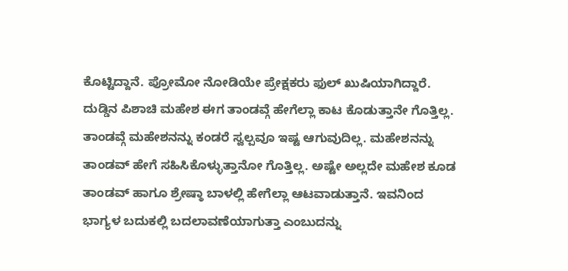ಕೊಟ್ಟಿದ್ದಾನೆ. ಪ್ರೋಮೋ ನೋಡಿಯೇ ಪ್ರೇಕ್ಷಕರು ಫುಲ್ ಖುಷಿಯಾಗಿದ್ದಾರೆ. ದುಡ್ಡಿನ ಪಿಶಾಚಿ ಮಹೇಶ ಈಗ ತಾಂಡವ್ಗೆ ಹೇಗೆಲ್ಲಾ ಕಾಟ ಕೊಡುತ್ತಾನೇ ಗೊತ್ತಿಲ್ಲ. ತಾಂಡವ್ಗೆ ಮಹೇಶನನ್ನು ಕಂಡರೆ ಸ್ವಲ್ಪವೂ ಇಷ್ಟ ಆಗುವುದಿಲ್ಲ. ಮಹೇಶನನ್ನು ತಾಂಡವ್ ಹೇಗೆ ಸಹಿಸಿಕೊಳ್ಳುತ್ತಾನೋ ಗೊತ್ತಿಲ್ಲ. ಅಷ್ಟೇ ಅಲ್ಲದೇ ಮಹೇಶ ಕೂಡ ತಾಂಡವ್ ಹಾಗೂ ಶ್ರೇಷ್ಠಾ ಬಾಳಲ್ಲಿ ಹೇಗೆಲ್ಲಾ ಆಟವಾಡುತ್ತಾನೆ. ಇವನಿಂದ ಭಾಗ್ಯಳ ಬದುಕಲ್ಲಿ ಬದಲಾವಣೆಯಾಗುತ್ತಾ ಎಂಬುದನ್ನು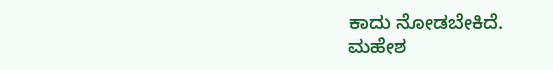ಕಾದು ನೋಡಬೇಕಿದೆ.
ಮಹೇಶ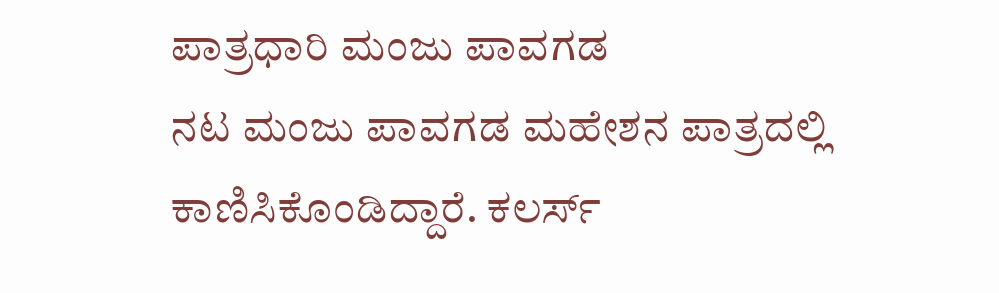ಪಾತ್ರಧಾರಿ ಮಂಜು ಪಾವಗಡ
ನಟ ಮಂಜು ಪಾವಗಡ ಮಹೇಶನ ಪಾತ್ರದಲ್ಲಿ ಕಾಣಿಸಿಕೊಂಡಿದ್ದಾರೆ. ಕಲರ್ಸ್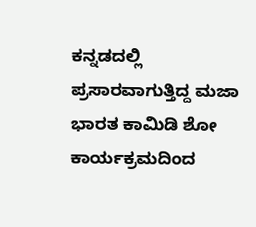ಕನ್ನಡದಲ್ಲಿ ಪ್ರಸಾರವಾಗುತ್ತಿದ್ದ ಮಜಾ ಭಾರತ ಕಾಮಿಡಿ ಶೋ ಕಾರ್ಯಕ್ರಮದಿಂದ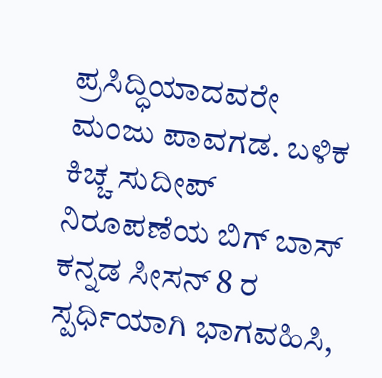ಪ್ರಸಿದ್ಧಿಯಾದವರೇ ಮಂಜು ಪಾವಗಡ. ಬಳಿಕ ಕಿಚ್ಚ ಸುದೀಪ್ ನಿರೂಪಣೆಯ ಬಿಗ್ ಬಾಸ್ ಕನ್ನಡ ಸೀಸನ್ 8 ರ ಸ್ಪರ್ಧಿಯಾಗಿ ಭಾಗವಹಿಸಿ,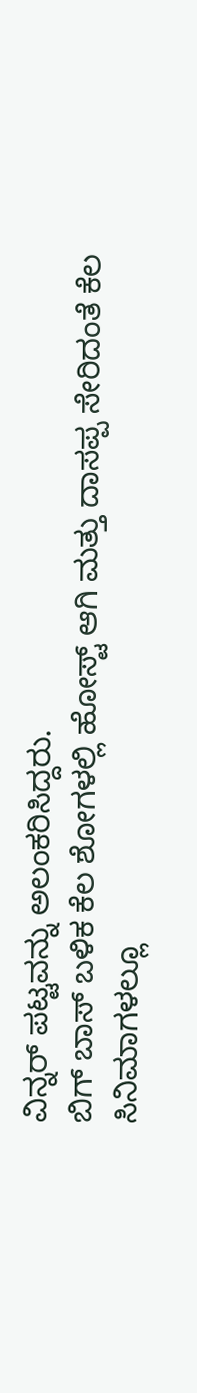ವಿನ್ನರ್ ಪಟ್ಟವನ್ನು ಅಲಂಕರಿಸಿದ್ದರು.
ಬಿಗ್ ಬಾಸ್ ಬಳಿಕ ಕೆಲ ಶೋಗಳಲ್ಲಿ ಹೋಸ್ಟ್ ಆಗಿ ಮತ್ತು ದಾಸಪ್ಪ ಸೇರಿದಂತೆ ಕೆಲ ಸಿನಿಮಾಗಳಲ್ಲೂ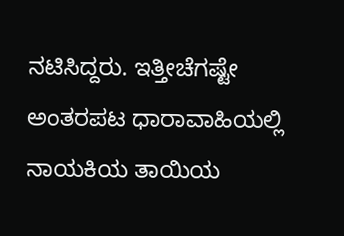ನಟಿಸಿದ್ದರು. ಇತ್ತೀಚೆಗಷ್ಟೇ ಅಂತರಪಟ ಧಾರಾವಾಹಿಯಲ್ಲಿ ನಾಯಕಿಯ ತಾಯಿಯ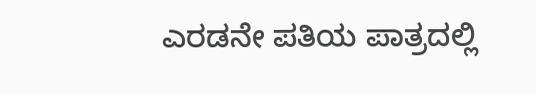ಎರಡನೇ ಪತಿಯ ಪಾತ್ರದಲ್ಲಿ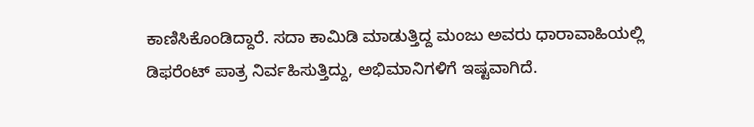ಕಾಣಿಸಿಕೊಂಡಿದ್ದಾರೆ. ಸದಾ ಕಾಮಿಡಿ ಮಾಡುತ್ತಿದ್ದ ಮಂಜು ಅವರು ಧಾರಾವಾಹಿಯಲ್ಲಿ ಡಿಫರೆಂಟ್ ಪಾತ್ರ ನಿರ್ವಹಿಸುತ್ತಿದ್ದು, ಅಭಿಮಾನಿಗಳಿಗೆ ಇಷ್ಟವಾಗಿದೆ.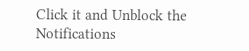Click it and Unblock the Notifications